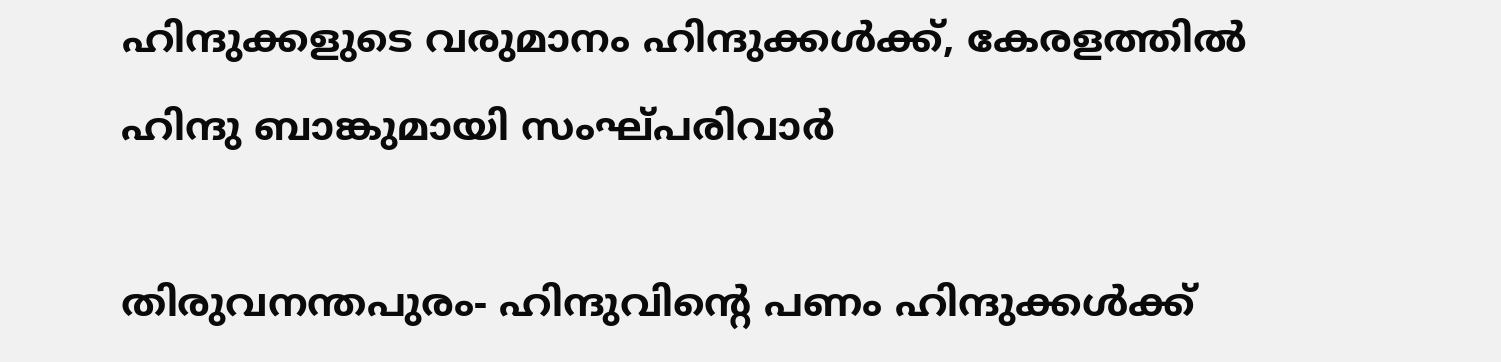ഹിന്ദുക്കളുടെ വരുമാനം ഹിന്ദുക്കൾക്ക്, കേരളത്തിൽ ഹിന്ദു ബാങ്കുമായി സംഘ്പരിവാർ

തിരുവനന്തപുരം- ഹിന്ദുവിന്റെ പണം ഹിന്ദുക്കൾക്ക്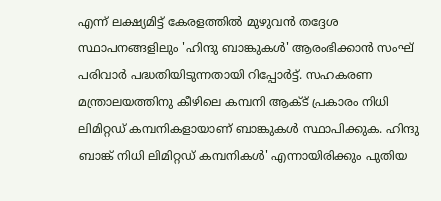എന്ന് ലക്ഷ്യമിട്ട് കേരളത്തിൽ മുഴുവൻ തദ്ദേശ സ്ഥാപനങ്ങളിലും 'ഹിന്ദു ബാങ്കുകൾ' ആരംഭിക്കാൻ സംഘ് പരിവാർ പദ്ധതിയിടുന്നതായി റിപ്പോർട്ട്. സഹകരണ മന്ത്രാലയത്തിനു കീഴിലെ കമ്പനി ആക്ട് പ്രകാരം നിധി ലിമിറ്റഡ് കമ്പനികളായാണ് ബാങ്കുകൾ സ്ഥാപിക്കുക. ഹിന്ദു ബാങ്ക് നിധി ലിമിറ്റഡ് കമ്പനികൾ' എന്നായിരിക്കും പുതിയ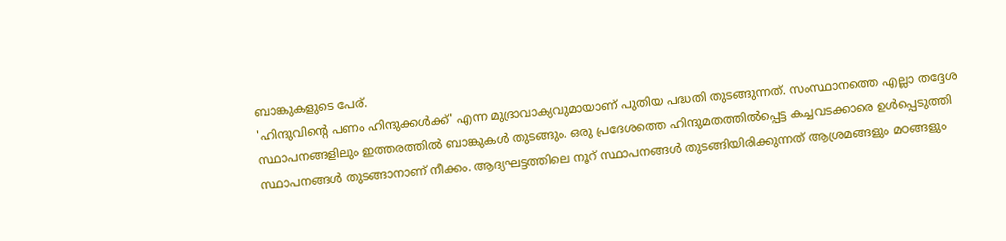ബാങ്കുകളുടെ പേര്.
'ഹിന്ദുവിന്റെ പണം ഹിന്ദുക്കൾക്ക്' എന്ന മുദ്രാവാക്യവുമായാണ് പുതിയ പദ്ധതി തുടങ്ങുന്നത്. സംസ്ഥാനത്തെ എല്ലാ തദ്ദേശ സ്ഥാപനങ്ങളിലും ഇത്തരത്തിൽ ബാങ്കുകൾ തുടങ്ങും. ഒരു പ്രദേശത്തെ ഹിന്ദുമതത്തിൽപ്പെട്ട കച്ചവടക്കാരെ ഉൾപ്പെടുത്തി സ്ഥാപനങ്ങൾ തുടങ്ങാനാണ് നീക്കം. ആദ്യഘട്ടത്തിലെ നൂറ് സ്ഥാപനങ്ങൾ തുടങ്ങിയിരിക്കുന്നത് ആശ്രമങ്ങളും മഠങ്ങളും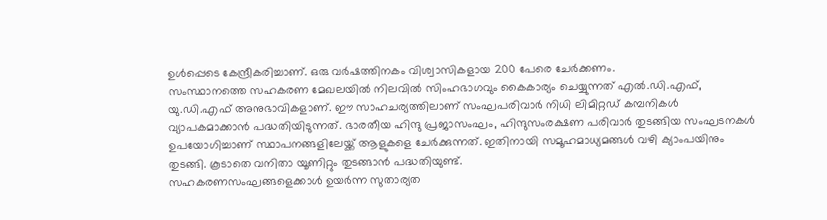ഉൾപ്പെടെ കേന്ദ്രീകരിച്ചാണ്. ഒരു വർഷത്തിനകം വിശ്വാസികളായ 200 പേരെ ചേർക്കണം.
സംസ്ഥാനത്തെ സഹകരണ മേഖലയിൽ നിലവിൽ സിംഹഭാഗവും കൈകാര്യം ചെയ്യുന്നത് എൽ.ഡി.എഫ്, യു.ഡി.എഫ് അനുഭാവികളാണ്. ഈ സാഹചര്യത്തിലാണ് സംഘപരിവാർ നിധി ലിമിറ്റഡ് കമ്പനികൾ വ്യാപകമാക്കാൻ പദ്ധതിയിടുന്നത്. ഭാരതീയ ഹിന്ദു പ്രജാസംഘം, ഹിന്ദുസംരക്ഷണ പരിവാർ തുടങ്ങിയ സംഘടനകൾ ഉപയോഗിച്ചാണ് സ്ഥാപനങ്ങളിലേയ്ക്ക് ആളുകളെ ചേർക്കുന്നത്. ഇതിനായി സമൂഹമാധ്യമങ്ങൾ വഴി ക്യാംപയിനും തുടങ്ങി. കൂടാതെ വനിതാ യൂണിറ്റും തുടങ്ങാൻ പദ്ധതിയുണ്ട്.
സഹകരണസംഘങ്ങളെക്കാൾ ഉയർന്ന സുതാര്യത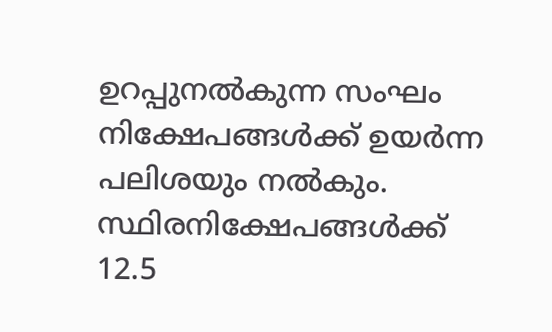ഉറപ്പുനൽകുന്ന സംഘം നിക്ഷേപങ്ങൾക്ക് ഉയർന്ന പലിശയും നൽകും. സ്ഥിരനിക്ഷേപങ്ങൾക്ക് 12.5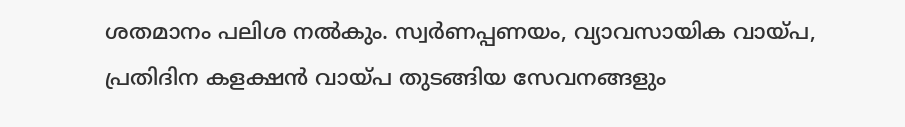ശതമാനം പലിശ നൽകും. സ്വർണപ്പണയം, വ്യാവസായിക വായ്പ, പ്രതിദിന കളക്ഷൻ വായ്പ തുടങ്ങിയ സേവനങ്ങളും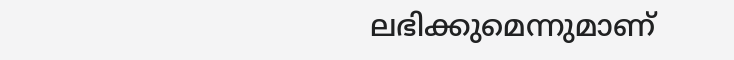ലഭിക്കുമെന്നുമാണ്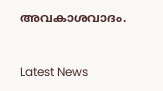അവകാശവാദം.


Latest News